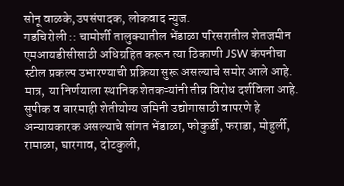सोनू वाळके,उपसंपादक, लोकवाद न्युज.
गडचिरोली :: चामोर्शी तालुक्यातील भेंडाळा परिसरातील शेतजमीन एमआयडीसीसाठी अधिग्रहित करून त्या ठिकाणी JSW कंपनीचा स्टील प्रकल्प उभारण्याची प्रक्रिया सुरू असल्याचे समोर आले आहे. मात्र, या निर्णयाला स्थानिक शेतकऱ्यांनी तीव्र विरोध दर्शविला आहे. सुपीक व बारमाही शेतीयोग्य जमिनी उद्योगासाठी वापरणे हे अन्यायकारक असल्याचे सांगत भेंडाळा, फोकुर्डी, फराडा, मोहुर्ली, रामाळा, घारगाव, दोटकुली,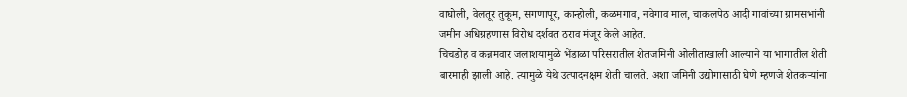वाघोली, वेलतूर तुकूम, सगणापूर, कान्होली, कळमगाव, नवेगाव माल, चाकलपेठ आदी गावांच्या ग्रामसभांनी जमीन अधिग्रहणास विरोध दर्शवत ठराव मंजूर केले आहेत.
चिचडोह व कन्नमवार जलाशयामुळे भेंडाळा परिसरातील शेतजमिनी ओलीताखाली आल्याने या भागातील शेती बारमाही झाली आहे. त्यामुळे येथे उत्पादनक्षम शेती चालते. अशा जमिनी उद्योगासाठी घेणे म्हणजे शेतकऱ्यांना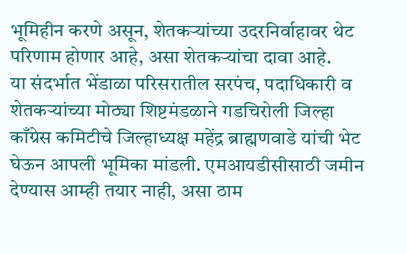भूमिहीन करणे असून, शेतकऱ्यांच्या उदरनिर्वाहावर थेट परिणाम होणार आहे, असा शेतकऱ्यांचा दावा आहे.
या संदर्भात भेंडाळा परिसरातील सरपंच, पदाधिकारी व शेतकऱ्यांच्या मोठ्या शिष्टमंडळाने गडचिरोली जिल्हा काँग्रेस कमिटीचे जिल्हाध्यक्ष महेंद्र ब्राह्मणवाडे यांची भेट घेऊन आपली भूमिका मांडली. एमआयडीसीसाठी जमीन देण्यास आम्ही तयार नाही, असा ठाम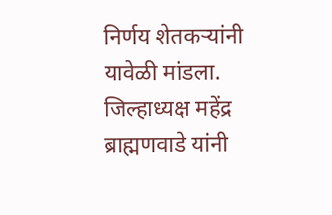निर्णय शेतकऱ्यांनी यावेळी मांडला.
जिल्हाध्यक्ष महेंद्र ब्राह्मणवाडे यांनी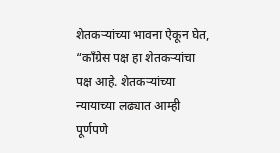शेतकऱ्यांच्या भावना ऐकून घेत, “काँग्रेस पक्ष हा शेतकऱ्यांचा पक्ष आहे. शेतकऱ्यांच्या न्यायाच्या लढ्यात आम्ही पूर्णपणे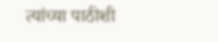त्यांच्या पाठीशी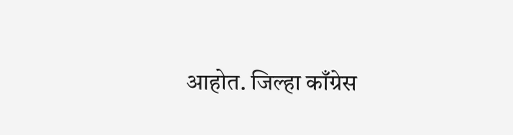आहोत. जिल्हा काँग्रेस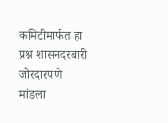कमिटीमार्फत हा प्रश्न शासनदरबारी जोरदारपणे मांडला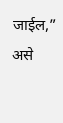जाईल,” असे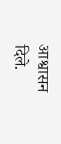आश्वासन दिले.